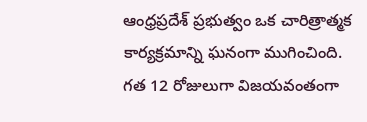ఆంధ్రప్రదేశ్ ప్రభుత్వం ఒక చారిత్రాత్మక కార్యక్రమాన్ని ఘనంగా ముగించింది. గత 12 రోజులుగా విజయవంతంగా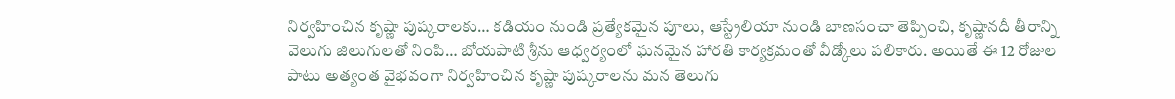నిర్వహించిన కృష్ణా పుష్కరాలకు… కడియం నుండి ప్రత్యేకమైన పూలు, ఆస్ట్రేలియా నుండి బాణసంచా తెప్పించి, కృష్ణానదీ తీరాన్ని వెలుగు జిలుగులతో నింపి… బోయపాటి శ్రీను ఆధ్వర్యంలో ఘనమైన హారతి కార్యక్రమంతో వీడ్కోలు పలికారు. అయితే ఈ 12 రోజుల పాటు అత్యంత వైభవంగా నిర్వహించిన కృష్ణా పుష్కరాలను మన తెలుగు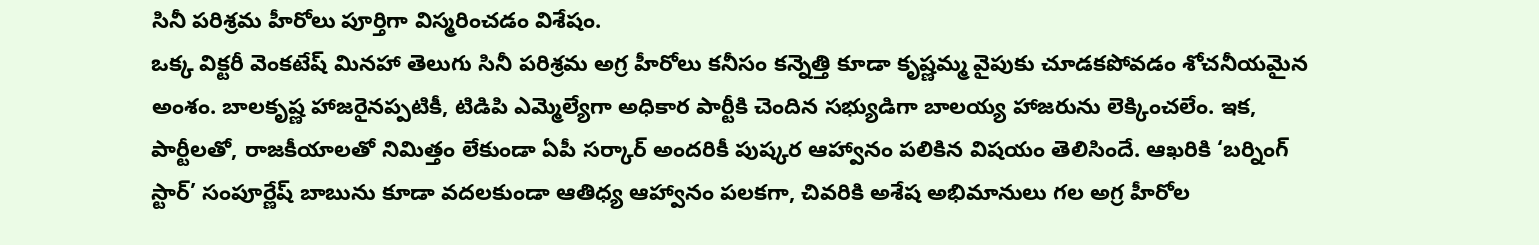సినీ పరిశ్రమ హీరోలు పూర్తిగా విస్మరించడం విశేషం.
ఒక్క విక్టరీ వెంకటేష్ మినహా తెలుగు సినీ పరిశ్రమ అగ్ర హీరోలు కనీసం కన్నెత్తి కూడా కృష్ణమ్మ వైపుకు చూడకపోవడం శోచనీయమైన అంశం. బాలకృష్ణ హాజరైనప్పటికీ, టిడిపి ఎమ్మెల్యేగా అధికార పార్టీకి చెందిన సభ్యుడిగా బాలయ్య హాజరును లెక్కించలేం. ఇక, పార్టీలతో, రాజకీయాలతో నిమిత్తం లేకుండా ఏపీ సర్కార్ అందరికీ పుష్కర ఆహ్వానం పలికిన విషయం తెలిసిందే. ఆఖరికి ‘బర్నింగ్ స్టార్’ సంపూర్ణేష్ బాబును కూడా వదలకుండా ఆతిధ్య ఆహ్వానం పలకగా, చివరికి అశేష అభిమానులు గల అగ్ర హీరోల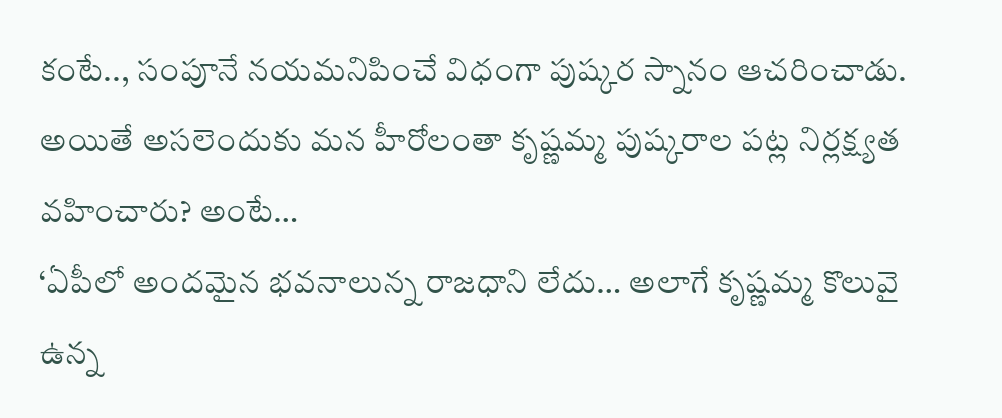కంటే.., సంపూనే నయమనిపించే విధంగా పుష్కర స్నానం ఆచరించాడు. అయితే అసలెందుకు మన హీరోలంతా కృష్ణమ్మ పుష్కరాల పట్ల నిర్లక్ష్యత వహించారు? అంటే…
‘ఏపీలో అందమైన భవనాలున్న రాజధాని లేదు… అలాగే కృష్ణమ్మ కొలువై ఉన్న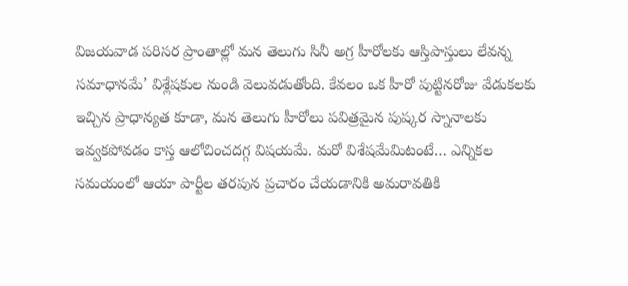విజయవాడ పరిసర ప్రాంతాల్లో మన తెలుగు సినీ అగ్ర హీరోలకు ఆస్తిపాస్తులు లేవన్న సమాధానమే’ విశ్లేషకుల నుండి వెలువడుతోంది. కేవలం ఒక హీరో పుట్టినరోజు వేడుకలకు ఇచ్చిన ప్రాధాన్యత కూడా, మన తెలుగు హీరోలు పవిత్రమైన పుష్కర స్నానాలకు ఇవ్వకపోవడం కాస్త ఆలోచించదగ్గ విషయమే. మరో విశేషమేమిటంటే… ఎన్నికల సమయంలో ఆయా పార్టీల తరపున ప్రచారం చేయడానికి అమరావతికి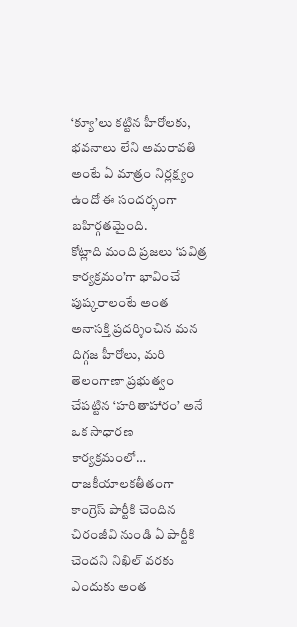‘క్యూ’లు కట్టిన హీరోలకు, భవనాలు లేని అమరావతి అంటే ఏ మాత్రం నిర్లక్ష్యం ఉందో ఈ సందర్భంగా బహిర్గతమైంది.
కోట్లాది మంది ప్రజలు ‘పవిత్ర కార్యక్రమం’గా భావించే పుష్కరాలంటే అంత అనాసక్తి ప్రదర్శించిన మన దిగ్గజ హీరోలు, మరి తెలంగాణా ప్రభుత్వం చేపట్టిన ‘హరితాహారం’ అనే ఒక సాధారణ కార్యక్రమంలో… రాజకీయాలకతీతంగా కాంగ్రెస్ పార్టీకి చెందిన చిరంజీవి నుండి ఏ పార్టీకి చెందని నిఖిల్ వరకు ఎందుకు అంత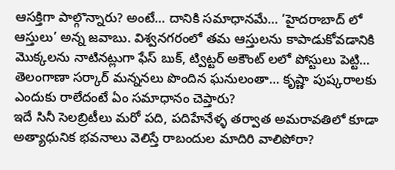ఆసక్తిగా పాల్గొన్నారు? అంటే… దానికి సమాధానమే… ‘హైదరాబాద్ లో ఆస్తులు’ అన్న జవాబు. విశ్వనగరంలో తమ ఆస్తులను కాపాడుకోవడానికి మొక్కలను నాటినట్లుగా ఫేస్ బుక్, ట్విట్టర్ అకౌంట్ లలో పోస్టులు పెట్టి… తెలంగాణా సర్కార్ మన్ననలు పొందిన ఘనులంతా… కృష్ణా పుష్కరాలకు ఎందుకు రాలేదంటే ఏం సమాధానం చెప్తారు?
ఇదే సినీ సెలబ్రిటీలు మరో పది, పదిహేనేళ్ళ తర్వాత అమరావతిలో కూడా అత్యాధునిక భవనాలు వెలిస్తే రాబందుల మాదిరి వాలిపోరా?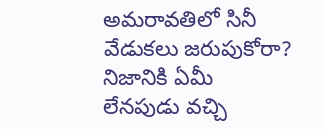అమరావతిలో సినీ వేడుకలు జరుపుకోరా? నిజానికి ఏమీ లేనపుడు వచ్చి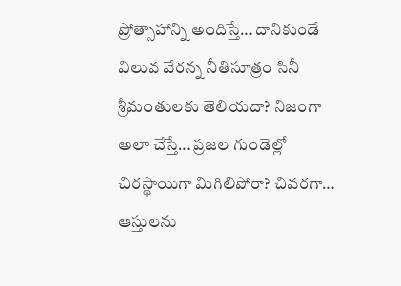ప్రోత్సాహాన్ని అందిస్తే… దానికుండే విలువ వేరన్న నీతిసూత్రం సినీ శ్రీమంతులకు తెలియదా? నిజంగా అలా చేస్తే… ప్రజల గుండెల్లో చిరస్థాయిగా మిగిలిపోరా? చివరగా… ఆస్తులను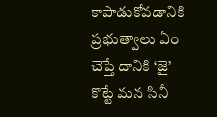కాపాడుకోవడానికి ప్రభుత్వాలు ఏం చెప్తే దానికి ‘జై’ కొట్టే మన సినీ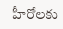హీరోలకు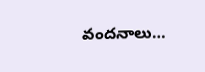వందనాలు…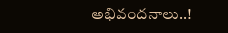అభివందనాలు..!